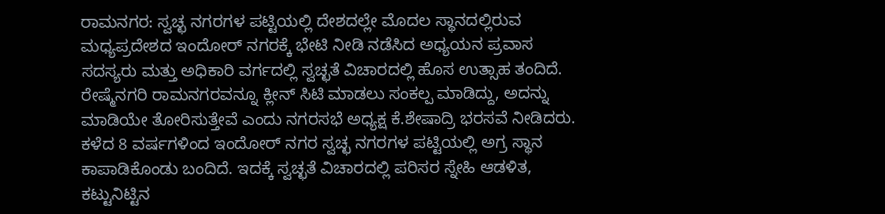ರಾಮನಗರ: ಸ್ವಚ್ಛ ನಗರಗಳ ಪಟ್ಟಿಯಲ್ಲಿ ದೇಶದಲ್ಲೇ ಮೊದಲ ಸ್ಥಾನದಲ್ಲಿರುವ ಮಧ್ಯಪ್ರದೇಶದ ಇಂದೋರ್ ನಗರಕ್ಕೆ ಭೇಟಿ ನೀಡಿ ನಡೆಸಿದ ಅಧ್ಯಯನ ಪ್ರವಾಸ ಸದಸ್ಯರು ಮತ್ತು ಅಧಿಕಾರಿ ವರ್ಗದಲ್ಲಿ ಸ್ವಚ್ಛತೆ ವಿಚಾರದಲ್ಲಿ ಹೊಸ ಉತ್ಸಾಹ ತಂದಿದೆ. ರೇಷ್ಮೆನಗರಿ ರಾಮನಗರವನ್ನೂ ಕ್ಲೀನ್ ಸಿಟಿ ಮಾಡಲು ಸಂಕಲ್ಪ ಮಾಡಿದ್ದು, ಅದನ್ನು ಮಾಡಿಯೇ ತೋರಿಸುತ್ತೇವೆ ಎಂದು ನಗರಸಭೆ ಅಧ್ಯಕ್ಷ ಕೆ.ಶೇಷಾದ್ರಿ ಭರಸವೆ ನೀಡಿದರು.
ಕಳೆದ 8 ವರ್ಷಗಳಿಂದ ಇಂದೋರ್ ನಗರ ಸ್ವಚ್ಛ ನಗರಗಳ ಪಟ್ಟಿಯಲ್ಲಿ ಅಗ್ರ ಸ್ಥಾನ ಕಾಪಾಡಿಕೊಂಡು ಬಂದಿದೆ. ಇದಕ್ಕೆ ಸ್ವಚ್ಛತೆ ವಿಚಾರದಲ್ಲಿ ಪರಿಸರ ಸ್ನೇಹಿ ಆಡಳಿತ, ಕಟ್ಟುನಿಟ್ಟಿನ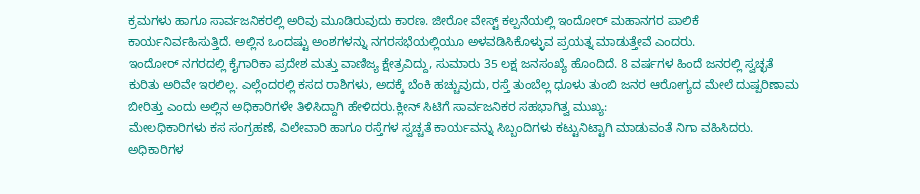ಕ್ರಮಗಳು ಹಾಗೂ ಸಾರ್ವಜನಿಕರಲ್ಲಿ ಅರಿವು ಮೂಡಿರುವುದು ಕಾರಣ. ಜೀರೋ ವೇಸ್ಟ್ ಕಲ್ಪನೆಯಲ್ಲಿ ಇಂದೋರ್ ಮಹಾನಗರ ಪಾಲಿಕೆ ಕಾರ್ಯನಿರ್ವಹಿಸುತ್ತಿದೆ. ಅಲ್ಲಿನ ಒಂದಷ್ಟು ಅಂಶಗಳನ್ನು ನಗರಸಭೆಯಲ್ಲಿಯೂ ಅಳವಡಿಸಿಕೊಳ್ಳುವ ಪ್ರಯತ್ನ ಮಾಡುತ್ತೇವೆ ಎಂದರು.
ಇಂದೋರ್ ನಗರದಲ್ಲಿ ಕೈಗಾರಿಕಾ ಪ್ರದೇಶ ಮತ್ತು ವಾಣಿಜ್ಯ ಕ್ಷೇತ್ರವಿದ್ದು, ಸುಮಾರು 35 ಲಕ್ಷ ಜನಸಂಖ್ಯೆ ಹೊಂದಿದೆ. 8 ವರ್ಷಗಳ ಹಿಂದೆ ಜನರಲ್ಲಿ ಸ್ವಚ್ಛತೆ ಕುರಿತು ಅರಿವೇ ಇರಲಿಲ್ಲ. ಎಲ್ಲೆಂದರಲ್ಲಿ ಕಸದ ರಾಶಿಗಳು, ಅದಕ್ಕೆ ಬೆಂಕಿ ಹಚ್ಚುವುದು, ರಸ್ತೆ ತುಂಬೆಲ್ಲ ಧೂಳು ತುಂಬಿ ಜನರ ಆರೋಗ್ಯದ ಮೇಲೆ ದುಷ್ಪರಿಣಾಮ ಬೀರಿತ್ತು ಎಂದು ಅಲ್ಲಿನ ಅಧಿಕಾರಿಗಳೇ ತಿಳಿಸಿದ್ದಾಗಿ ಹೇಳಿದರು.ಕ್ಲೀನ್ ಸಿಟಿಗೆ ಸಾರ್ವಜನಿಕರ ಸಹಭಾಗಿತ್ವ ಮುಖ್ಯ:
ಮೇಲಧಿಕಾರಿಗಳು ಕಸ ಸಂಗ್ರಹಣೆ, ವಿಲೇವಾರಿ ಹಾಗೂ ರಸ್ತೆಗಳ ಸ್ವಚ್ಚತೆ ಕಾರ್ಯವನ್ನು ಸಿಬ್ಬಂದಿಗಳು ಕಟ್ಟುನಿಟ್ಟಾಗಿ ಮಾಡುವಂತೆ ನಿಗಾ ವಹಿಸಿದರು. ಅಧಿಕಾರಿಗಳ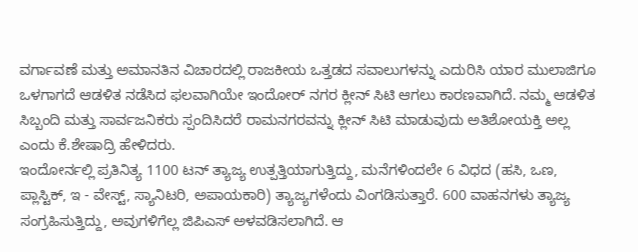ವರ್ಗಾವಣೆ ಮತ್ತು ಅಮಾನತಿನ ವಿಚಾರದಲ್ಲಿ ರಾಜಕೀಯ ಒತ್ತಡದ ಸವಾಲುಗಳನ್ನು ಎದುರಿಸಿ ಯಾರ ಮುಲಾಜಿಗೂ ಒಳಗಾಗದೆ ಆಡಳಿತ ನಡೆಸಿದ ಫಲವಾಗಿಯೇ ಇಂದೋರ್ ನಗರ ಕ್ಲೀನ್ ಸಿಟಿ ಆಗಲು ಕಾರಣವಾಗಿದೆ. ನಮ್ಮ ಆಡಳಿತ ಸಿಬ್ಬಂದಿ ಮತ್ತು ಸಾರ್ವಜನಿಕರು ಸ್ಪಂದಿಸಿದರೆ ರಾಮನಗರವನ್ನು ಕ್ಲೀನ್ ಸಿಟಿ ಮಾಡುವುದು ಅತಿಶೋಯಕ್ತಿ ಅಲ್ಲ ಎಂದು ಕೆ.ಶೇಷಾದ್ರಿ ಹೇಳಿದರು.
ಇಂದೋರ್ನಲ್ಲಿ ಪ್ರತಿನಿತ್ಯ 1100 ಟನ್ ತ್ಯಾಜ್ಯ ಉತ್ಪತ್ತಿಯಾಗುತ್ತಿದ್ದು, ಮನೆಗಳಿಂದಲೇ 6 ವಿಧದ (ಹಸಿ, ಒಣ, ಪ್ಲಾಸ್ಟಿಕ್, ಇ - ವೇಸ್ಟ್, ಸ್ಯಾನಿಟರಿ, ಅಪಾಯಕಾರಿ) ತ್ಯಾಜ್ಯಗಳೆಂದು ವಿಂಗಡಿಸುತ್ತಾರೆ. 600 ವಾಹನಗಳು ತ್ಯಾಜ್ಯ ಸಂಗ್ರಹಿಸುತ್ತಿದ್ದು, ಅವುಗಳಿಗೆಲ್ಲ ಜಿಪಿಎಸ್ ಅಳವಡಿಸಲಾಗಿದೆ. ಆ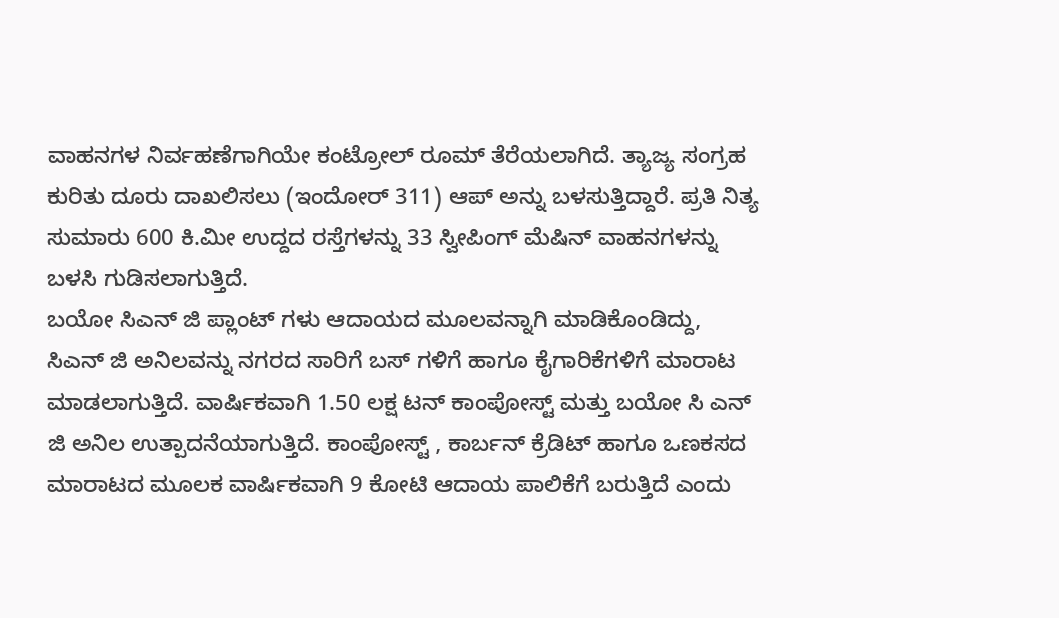ವಾಹನಗಳ ನಿರ್ವಹಣೆಗಾಗಿಯೇ ಕಂಟ್ರೋಲ್ ರೂಮ್ ತೆರೆಯಲಾಗಿದೆ. ತ್ಯಾಜ್ಯ ಸಂಗ್ರಹ ಕುರಿತು ದೂರು ದಾಖಲಿಸಲು (ಇಂದೋರ್ 311) ಆಪ್ ಅನ್ನು ಬಳಸುತ್ತಿದ್ದಾರೆ. ಪ್ರತಿ ನಿತ್ಯ ಸುಮಾರು 600 ಕಿ.ಮೀ ಉದ್ದದ ರಸ್ತೆಗಳನ್ನು 33 ಸ್ವೀಪಿಂಗ್ ಮೆಷಿನ್ ವಾಹನಗಳನ್ನು ಬಳಸಿ ಗುಡಿಸಲಾಗುತ್ತಿದೆ.
ಬಯೋ ಸಿಎನ್ ಜಿ ಪ್ಲಾಂಟ್ ಗಳು ಆದಾಯದ ಮೂಲವನ್ನಾಗಿ ಮಾಡಿಕೊಂಡಿದ್ದು, ಸಿಎನ್ ಜಿ ಅನಿಲವನ್ನು ನಗರದ ಸಾರಿಗೆ ಬಸ್ ಗಳಿಗೆ ಹಾಗೂ ಕೈಗಾರಿಕೆಗಳಿಗೆ ಮಾರಾಟ ಮಾಡಲಾಗುತ್ತಿದೆ. ವಾರ್ಷಿಕವಾಗಿ 1.50 ಲಕ್ಷ ಟನ್ ಕಾಂಪೋಸ್ಟ್ ಮತ್ತು ಬಯೋ ಸಿ ಎನ್ ಜಿ ಅನಿಲ ಉತ್ಪಾದನೆಯಾಗುತ್ತಿದೆ. ಕಾಂಪೋಸ್ಟ್ , ಕಾರ್ಬನ್ ಕ್ರೆಡಿಟ್ ಹಾಗೂ ಒಣಕಸದ ಮಾರಾಟದ ಮೂಲಕ ವಾರ್ಷಿಕವಾಗಿ 9 ಕೋಟಿ ಆದಾಯ ಪಾಲಿಕೆಗೆ ಬರುತ್ತಿದೆ ಎಂದು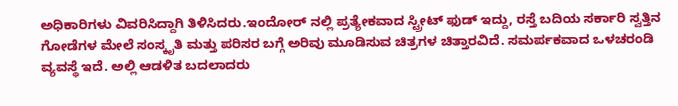ಅಧಿಕಾರಿಗಳು ವಿವರಿಸಿದ್ದಾಗಿ ತಿಳಿಸಿದರು.ಇಂದೋರ್ ನಲ್ಲಿ ಪ್ರತ್ಯೇಕವಾದ ಸ್ಟ್ರೀಟ್ ಫುಡ್ ಇದ್ದು, ರಸ್ತೆ ಬದಿಯ ಸರ್ಕಾರಿ ಸ್ವತ್ತಿನ ಗೋಡೆಗಳ ಮೇಲೆ ಸಂಸ್ಕೃತಿ ಮತ್ತು ಪರಿಸರ ಬಗ್ಗೆ ಅರಿವು ಮೂಡಿಸುವ ಚಿತ್ರಗಳ ಚಿತ್ತಾರವಿದೆ. ಸಮರ್ಪಕವಾದ ಒಳಚರಂಡಿ ವ್ಯವಸ್ಥೆ ಇದೆ. ಅಲ್ಲಿ ಆಡಳಿತ ಬದಲಾದರು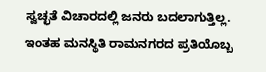ಸ್ವಚ್ಛತೆ ವಿಚಾರದಲ್ಲಿ ಜನರು ಬದಲಾಗುತ್ತಿಲ್ಲ. ಇಂತಹ ಮನಸ್ಥಿತಿ ರಾಮನಗರದ ಪ್ರತಿಯೊಬ್ಬ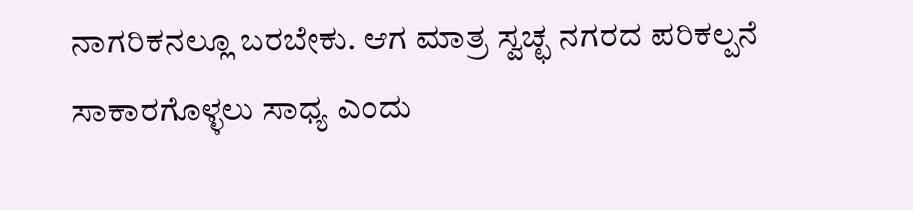ನಾಗರಿಕನಲ್ಲೂ ಬರಬೇಕು. ಆಗ ಮಾತ್ರ ಸ್ವಚ್ಛ ನಗರದ ಪರಿಕಲ್ಪನೆ ಸಾಕಾರಗೊಳ್ಳಲು ಸಾಧ್ಯ ಎಂದು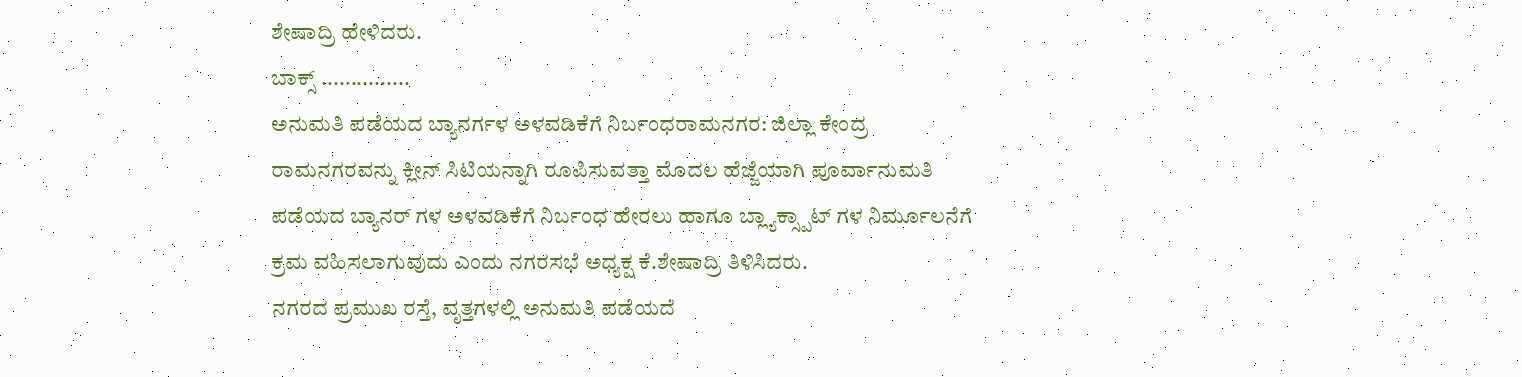ಶೇಷಾದ್ರಿ ಹೇಳಿದರು.
ಬಾಕ್ಸ್ ...............
ಅನುಮತಿ ಪಡೆಯದ ಬ್ಯಾನರ್ಗಳ ಅಳವಡಿಕೆಗೆ ನಿರ್ಬಂಧರಾಮನಗರ: ಜಿಲ್ಲಾ ಕೇಂದ್ರ ರಾಮನಗರವನ್ನು ಕ್ಲೀನ್ ಸಿಟಿಯನ್ನಾಗಿ ರೂಪಿಸುವತ್ತಾ ಮೊದಲ ಹೆಜ್ಜೆಯಾಗಿ ಪೂರ್ವಾನುಮತಿ ಪಡೆಯದ ಬ್ಯಾನರ್ ಗಳ ಅಳವಡಿಕೆಗೆ ನಿರ್ಬಂಧ ಹೇರಲು ಹಾಗೂ ಬ್ಲ್ಯಾಕ್ಸ್ಪಾಟ್ ಗಳ ನಿರ್ಮೂಲನೆಗೆ ಕ್ರಮ ವಹಿಸಲಾಗುವುದು ಎಂದು ನಗರಸಭೆ ಅಧ್ಯಕ್ಷ ಕೆ.ಶೇಷಾದ್ರಿ ತಿಳಿಸಿದರು.
ನಗರದ ಪ್ರಮುಖ ರಸ್ತೆ, ವೃತ್ತಗಳಲ್ಲಿ ಅನುಮತಿ ಪಡೆಯದೆ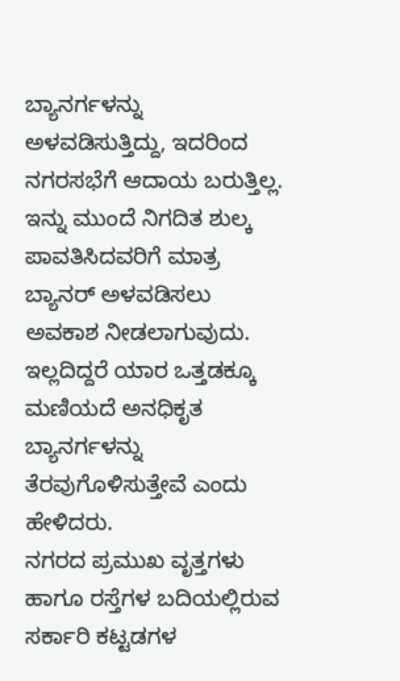ಬ್ಯಾನರ್ಗಳನ್ನು ಅಳವಡಿಸುತ್ತಿದ್ದು, ಇದರಿಂದ ನಗರಸಭೆಗೆ ಆದಾಯ ಬರುತ್ತಿಲ್ಲ. ಇನ್ನು ಮುಂದೆ ನಿಗದಿತ ಶುಲ್ಕ ಪಾವತಿಸಿದವರಿಗೆ ಮಾತ್ರ ಬ್ಯಾನರ್ ಅಳವಡಿಸಲು ಅವಕಾಶ ನೀಡಲಾಗುವುದು. ಇಲ್ಲದಿದ್ದರೆ ಯಾರ ಒತ್ತಡಕ್ಕೂ ಮಣಿಯದೆ ಅನಧಿಕೃತ ಬ್ಯಾನರ್ಗಳನ್ನು ತೆರವುಗೊಳಿಸುತ್ತೇವೆ ಎಂದು ಹೇಳಿದರು.
ನಗರದ ಪ್ರಮುಖ ವೃತ್ತಗಳು ಹಾಗೂ ರಸ್ತೆಗಳ ಬದಿಯಲ್ಲಿರುವ ಸರ್ಕಾರಿ ಕಟ್ಟಡಗಳ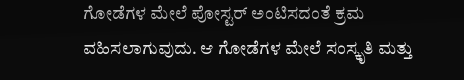ಗೋಡೆಗಳ ಮೇಲೆ ಪೋಸ್ಟರ್ ಅಂಟಿಸದಂತೆ ಕ್ರಮ ವಹಿಸಲಾಗುವುದು. ಆ ಗೋಡೆಗಳ ಮೇಲೆ ಸಂಸ್ಕೃತಿ ಮತ್ತು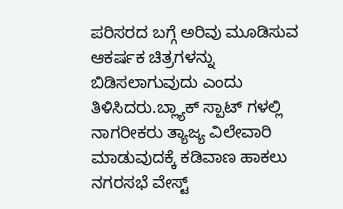ಪರಿಸರದ ಬಗ್ಗೆ ಅರಿವು ಮೂಡಿಸುವ ಆಕರ್ಷಕ ಚಿತ್ರಗಳನ್ನು ಬಿಡಿಸಲಾಗುವುದು ಎಂದು ತಿಳಿಸಿದರು.ಬ್ಲ್ಯಾಕ್ ಸ್ಪಾಟ್ ಗಳಲ್ಲಿ ನಾಗರೀಕರು ತ್ಯಾಜ್ಯ ವಿಲೇವಾರಿ ಮಾಡುವುದಕ್ಕೆ ಕಡಿವಾಣ ಹಾಕಲು ನಗರಸಭೆ ವೇಸ್ಟ್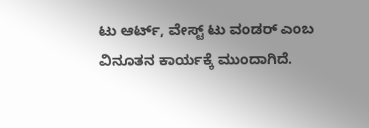ಟು ಆರ್ಟ್, ವೇಸ್ಟ್ ಟು ವಂಡರ್ ಎಂಬ ವಿನೂತನ ಕಾರ್ಯಕ್ಕೆ ಮುಂದಾಗಿದೆ.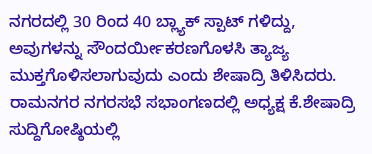ನಗರದಲ್ಲಿ 30 ರಿಂದ 40 ಬ್ಲ್ಯಾಕ್ ಸ್ಪಾಟ್ ಗಳಿದ್ದು, ಅವುಗಳನ್ನು ಸೌಂದರ್ಯೀಕರಣಗೊಳಸಿ ತ್ಯಾಜ್ಯ ಮುಕ್ತಗೊಳಿಸಲಾಗುವುದು ಎಂದು ಶೇಷಾದ್ರಿ ತಿಳಿಸಿದರು.
ರಾಮನಗರ ನಗರಸಭೆ ಸಭಾಂಗಣದಲ್ಲಿ ಅಧ್ಯಕ್ಷ ಕೆ.ಶೇಷಾದ್ರಿ ಸುದ್ದಿಗೋಷ್ಠಿಯಲ್ಲಿ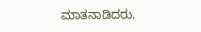ಮಾತನಾಡಿದರು.